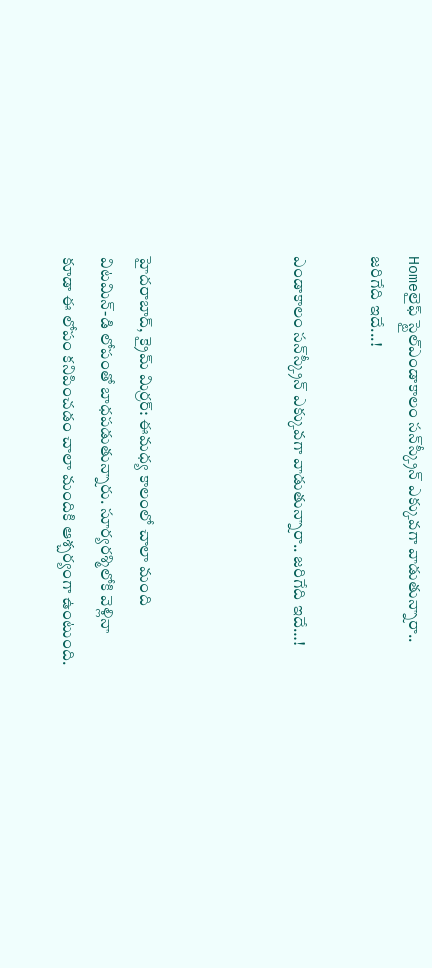Homeలైఫ్ స్టైల్ఎండాకాలం సన్‌స్క్రీన్ ఎక్కువగా వాడుతున్నారా.. జరిగేది ఇదే...!

ఎండాకాలం సన్‌స్క్రీన్ ఎక్కువగా వాడుతున్నారా.. జరిగేది ఇదే…!



హైద‌రాబాద్‌, క్రైమ్ మిర్ర‌ర్‌: ఈమధ్య కాలంలో చాలా మంది విటమిన్-డి లోపంతో బాధపడుతున్నారు. సూర్యరశ్మిలోకి వెళ్లినా కూడా ఈ లోపం కనిపించడం చాలా మందికి ఆశ్చర్యంగా ఉంటుంది.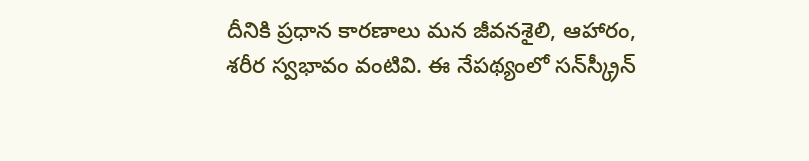దీనికి ప్రధాన కారణాలు మన జీవనశైలి, ఆహారం, శరీర స్వభావం వంటివి. ఈ నేపథ్యంలో సన్‌స్క్రీన్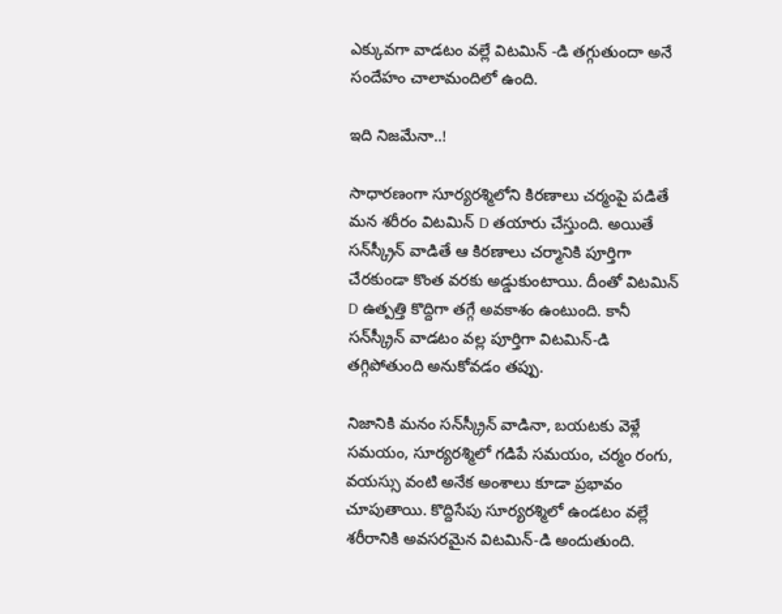ఎక్కువగా వాడటం వల్లే విటమిన్ -డి తగ్గుతుందా అనే సందేహం చాలామందిలో ఉంది.

ఇది నిజమేనా..!

సాధారణంగా సూర్యరశ్మిలోని కిరణాలు చర్మంపై పడితే మన శరీరం విటమిన్ D తయారు చేస్తుంది. అయితే సన్‌స్క్రీన్ వాడితే ఆ కిరణాలు చర్మానికి పూర్తిగా చేరకుండా కొంత వరకు అడ్డుకుంటాయి. దీంతో విటమిన్ D ఉత్పత్తి కొద్దిగా తగ్గే అవకాశం ఉంటుంది. కానీ సన్‌స్క్రీన్ వాడటం వల్ల పూర్తిగా విటమిన్-డి తగ్గిపోతుంది అనుకోవడం తప్పు.

నిజానికి మనం సన్‌స్క్రీన్ వాడినా, బయటకు వెళ్లే సమయం, సూర్యరశ్మిలో గడిపే సమయం, చర్మం రంగు, వయస్సు వంటి అనేక అంశాలు కూడా ప్రభావం చూపుతాయి. కొద్దిసేపు సూర్యరశ్మిలో ఉండటం వల్లే శరీరానికి అవసరమైన విటమిన్-డి అందుతుంది.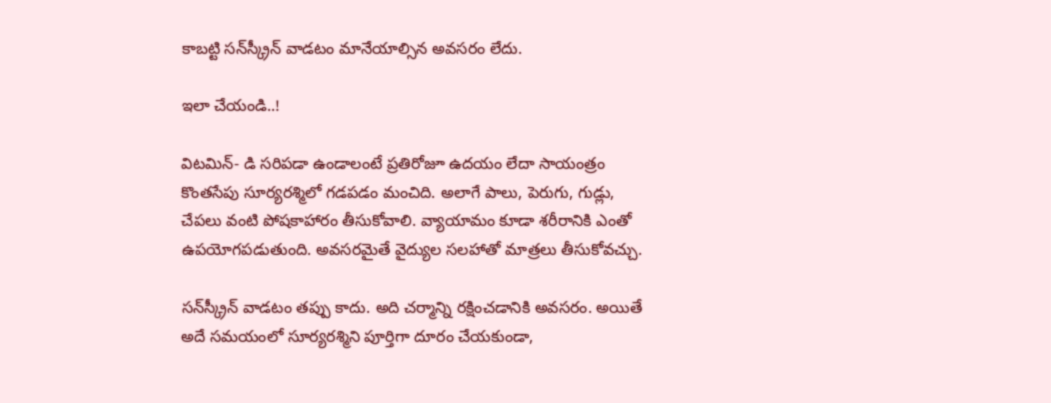కాబట్టి సన్‌స్క్రీన్ వాడటం మానేయాల్సిన అవసరం లేదు.

ఇలా చేయండి..!

విటమిన్- డి సరిపడా ఉండాలంటే ప్రతిరోజూ ఉదయం లేదా సాయంత్రం కొంతసేపు సూర్యరశ్మిలో గడపడం మంచిది. అలాగే పాలు, పెరుగు, గుడ్లు, చేపలు వంటి పోషకాహారం తీసుకోవాలి. వ్యాయామం కూడా శరీరానికి ఎంతో ఉపయోగపడుతుంది. అవసరమైతే వైద్యుల సలహాతో మాత్రలు తీసుకోవచ్చు.

సన్‌స్క్రీన్ వాడటం తప్పు కాదు. అది చర్మాన్ని రక్షించడానికి అవసరం. అయితే అదే సమయంలో సూర్యరశ్మిని పూర్తిగా దూరం చేయకుండా,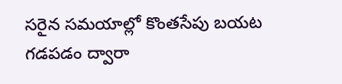సరైన సమయాల్లో కొంతసేపు బయట గడపడం ద్వారా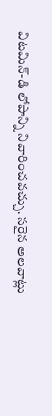విటమిన్-డి లోపాన్ని నివారించవచ్చు. సరైన అలవాట్లు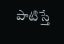పాటిస్తే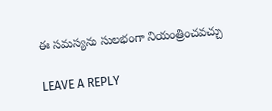ఈ సమస్యను సులభంగా నియంత్రించవచ్చు

LEAVE A REPLY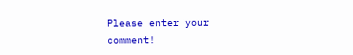Please enter your comment!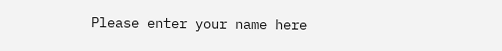Please enter your name here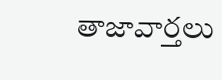తాజావార్తలు